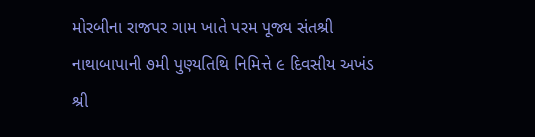મોરબીના રાજપર ગામ ખાતે પરમ પૂજ્ય સંતશ્રી નાથાબાપાની ૭મી પુણ્યતિથિ નિમિત્તે ૯ દિવસીય અખંડ શ્રી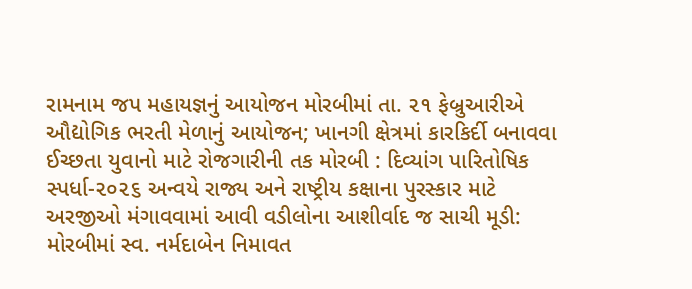રામનામ જપ મહાયજ્ઞનું આયોજન મોરબીમાં તા. ૨૧ ફેબ્રુઆરીએ ઔદ્યોગિક ભરતી મેળાનું આયોજન; ખાનગી ક્ષેત્રમાં કારકિર્દી બનાવવા ઈચ્છતા યુવાનો માટે રોજગારીની તક મોરબી : દિવ્યાંગ પારિતોષિક સ્પર્ધા-૨૦૨૬ અન્વયે રાજ્ય અને રાષ્ટ્રીય કક્ષાના પુરસ્કાર માટે અરજીઓ મંગાવવામાં આવી વડીલોના આશીર્વાદ જ સાચી મૂડી: મોરબીમાં સ્વ. નર્મદાબેન નિમાવત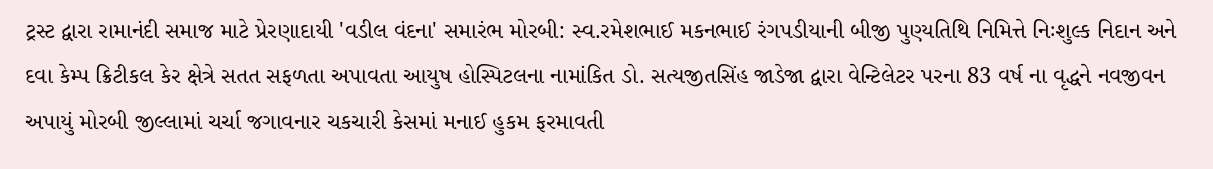ટ્રસ્ટ દ્વારા રામાનંદી સમાજ માટે પ્રેરણાદાયી 'વડીલ વંદના' સમારંભ મોરબી: સ્વ.રમેશભાઈ મકનભાઈ રંગપડીયાની બીજી પુણ્યતિથિ નિમિત્તે નિઃશુલ્ક નિદાન અને દવા કેમ્પ ક્રિટીકલ કેર ક્ષેત્રે સતત સફળતા અપાવતા આયુષ હોસ્પિટલના નામાંકિત ડો. સત્યજીતસિંહ જાડેજા દ્વારા વેન્ટિલેટર પરના 83 વર્ષ ના વૃદ્ધને નવજીવન અપાયું મોરબી જીલ્લામાં ચર્ચા જગાવનાર ચકચારી કેસમાં મનાઈ હુકમ ફરમાવતી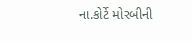ના.કોર્ટે મોરબીની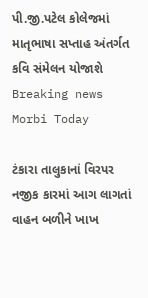પી.જી.પટેલ કોલેજમાં માતૃભાષા સપ્તાહ અંતર્ગત કવિ સંમેલન યોજાશે
Breaking news
Morbi Today

ટંકારા તાલુકાનાં વિરપર નજીક કારમાં આગ લાગતાં વાહન બળીને ખાખ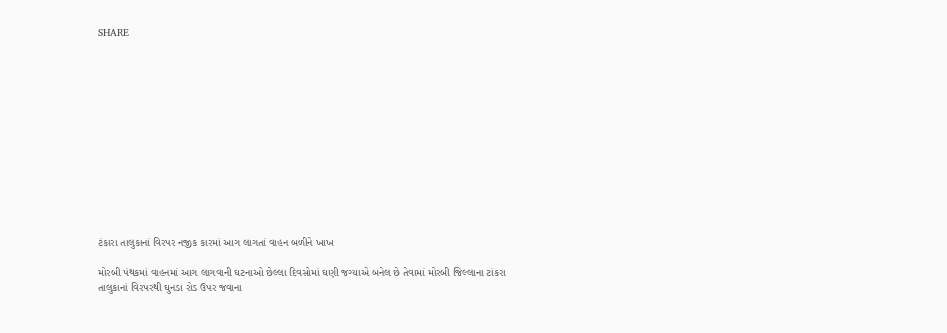SHARE













ટંકારા તાલુકાનાં વિરપર નજીક કારમાં આગ લાગતાં વાહન બળીને ખાખ

મોરબી પંથકમાં વાહનમાં આગ લાગવાની ઘટનાઓ છેલ્લા દિવસોમાં ઘણી જગ્યાએ બનેલ છે તેવામાં મોરબી જિલ્લાના ટાંકરા તાલુકાનાં વિરપરથી ઘુનડા રોડ ઉપર જવાના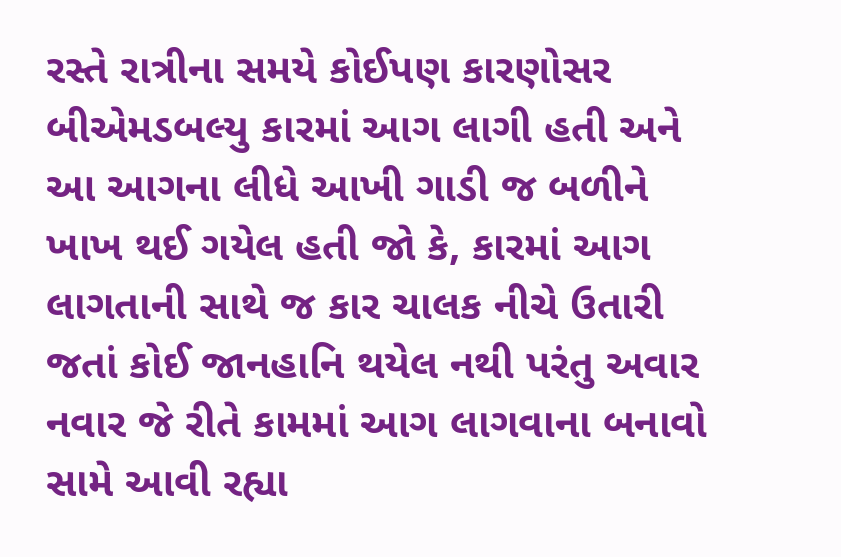રસ્તે રાત્રીના સમયે કોઈપણ કારણોસર બીએમડબલ્યુ કારમાં આગ લાગી હતી અને આ આગના લીધે આખી ગાડી જ બળીને ખાખ થઈ ગયેલ હતી જો કે, કારમાં આગ લાગતાની સાથે જ કાર ચાલક નીચે ઉતારી જતાં કોઈ જાનહાનિ થયેલ નથી પરંતુ અવાર નવાર જે રીતે કામમાં આગ લાગવાના બનાવો સામે આવી રહ્યા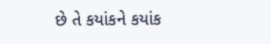છે તે કયાંકને કયાંક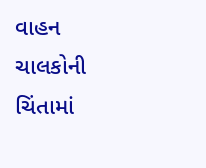વાહન ચાલકોની ચિંતામાં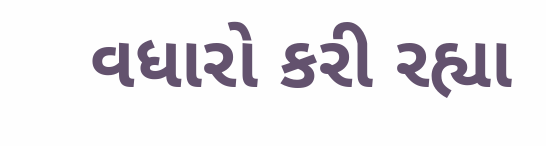વધારો કરી રહ્યા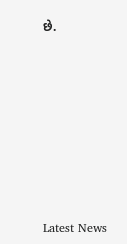છે.








Latest News